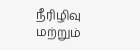நீரிழிவு மற்றும்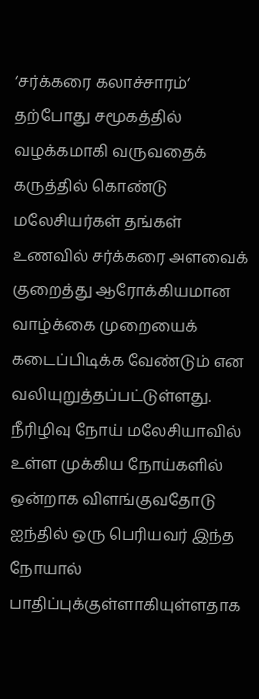‘சர்க்கரை கலாச்சாரம்‘ தற்போது சமூகத்தில் வழக்கமாகி வருவதைக் கருத்தில் கொண்டு மலேசியர்கள் தங்கள் உணவில் சர்க்கரை அளவைக் குறைத்து ஆரோக்கியமான வாழ்க்கை முறையைக் கடைப்பிடிக்க வேண்டும் என வலியுறுத்தப்பட்டுள்ளது. நீரிழிவு நோய் மலேசியாவில் உள்ள முக்கிய நோய்களில் ஒன்றாக விளங்குவதோடு ஐந்தில் ஒரு பெரியவர் இந்த நோயால் பாதிப்புக்குள்ளாகியுள்ளதாக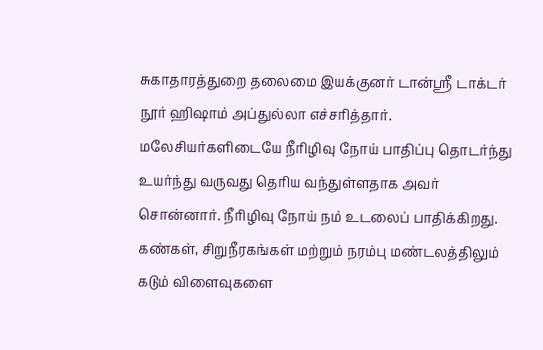சுகாதாரத்துறை தலைமை இயக்குனர் டான்ஸ்ரீ டாக்டர் நூர் ஹிஷாம் அப்துல்லா எச்சரித்தார். மலேசியர்களிடையே நீரிழிவு நோய் பாதிப்பு தொடர்ந்து உயர்ந்து வருவது தெரிய வந்துள்ளதாக அவர் சொன்னார். நீரிழிவு நோய் நம் உடலைப் பாதிக்கிறது. கண்கள், சிறுநீரகங்கள் மற்றும் நரம்பு மண்டலத்திலும் கடும் விளைவுகளை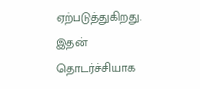ஏற்படுத்துகிறது. இதன் தொடர்ச்சியாக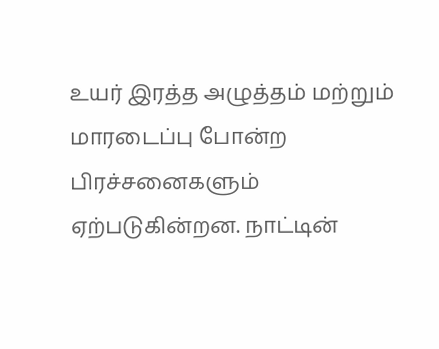உயர் இரத்த அழுத்தம் மற்றும் மாரடைப்பு போன்ற பிரச்சனைகளும் ஏற்படுகின்றன. நாட்டின்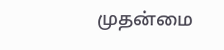முதன்மை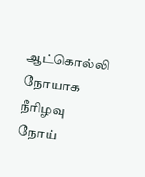ஆட்கொல்லி நோயாக நீரிழவு நோய்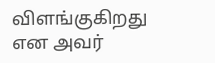விளங்குகிறது என அவர்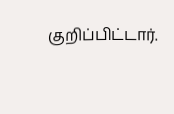குறிப்பிட்டார்.